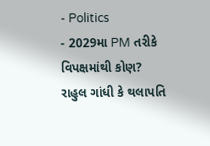- Politics
- 2029મા PM તરીકે વિપક્ષમાંથી કોણ? રાહુલ ગાંધી કે થલાપતિ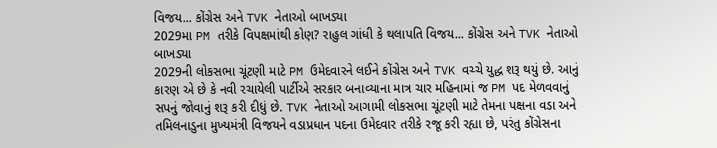વિજય... કોંગ્રેસ અને TVK નેતાઓ બાખડ્યા
2029મા PM તરીકે વિપક્ષમાંથી કોણ? રાહુલ ગાંધી કે થલાપતિ વિજય... કોંગ્રેસ અને TVK નેતાઓ બાખડ્યા
2029ની લોકસભા ચૂંટણી માટે PM ઉમેદવારને લઈને કોંગ્રેસ અને TVK વચ્ચે યુદ્ધ શરૂ થયું છે. આનું કારણ એ છે કે નવી રચાયેલી પાર્ટીએ સરકાર બનાવ્યાના માત્ર ચાર મહિનામાં જ PM પદ મેળવવાનું સપનું જોવાનું શરૂ કરી દીધું છે. TVK નેતાઓ આગામી લોકસભા ચૂંટણી માટે તેમના પક્ષના વડા અને તમિલનાડુના મુખ્યમંત્રી વિજયને વડાપ્રધાન પદના ઉમેદવાર તરીકે રજૂ કરી રહ્યા છે, પરંતુ કોંગ્રેસના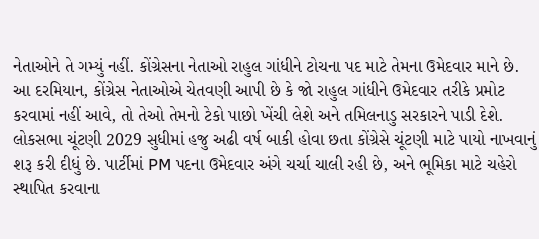નેતાઓને તે ગમ્યું નહીં. કોંગ્રેસના નેતાઓ રાહુલ ગાંધીને ટોચના પદ માટે તેમના ઉમેદવાર માને છે. આ દરમિયાન, કોંગ્રેસ નેતાઓએ ચેતવણી આપી છે કે જો રાહુલ ગાંધીને ઉમેદવાર તરીકે પ્રમોટ કરવામાં નહીં આવે, તો તેઓ તેમનો ટેકો પાછો ખેંચી લેશે અને તમિલનાડુ સરકારને પાડી દેશે.
લોકસભા ચૂંટણી 2029 સુધીમાં હજુ અઢી વર્ષ બાકી હોવા છતા કોંગ્રેસે ચૂંટણી માટે પાયો નાખવાનું શરૂ કરી દીધું છે. પાર્ટીમાં PM પદના ઉમેદવાર અંગે ચર્ચા ચાલી રહી છે, અને ભૂમિકા માટે ચહેરો સ્થાપિત કરવાના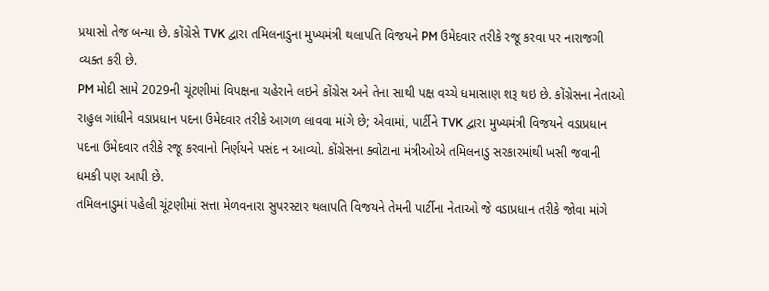પ્રયાસો તેજ બન્યા છે. કોંગ્રેસે TVK દ્વારા તમિલનાડુના મુખ્યમંત્રી થલાપતિ વિજયને PM ઉમેદવાર તરીકે રજૂ કરવા પર નારાજગી વ્યક્ત કરી છે.
PM મોદી સામે 2029ની ચૂંટણીમાં વિપક્ષના ચહેરાને લઇને કોંગ્રેસ અને તેના સાથી પક્ષ વચ્ચે ધમાસાણ શરૂ થઇ છે. કોંગ્રેસના નેતાઓ રાહુલ ગાંધીને વડાપ્રધાન પદના ઉમેદવાર તરીકે આગળ લાવવા માંગે છે; એવામાં, પાર્ટીને TVK દ્વારા મુખ્યમંત્રી વિજયને વડાપ્રધાન પદના ઉમેદવાર તરીકે રજૂ કરવાનો નિર્ણયને પસંદ ન આવ્યો. કોંગ્રેસના ક્વોટાના મંત્રીઓએ તમિલનાડુ સરકારમાંથી ખસી જવાની ધમકી પણ આપી છે.
તમિલનાડુમાં પહેલી ચૂંટણીમાં સત્તા મેળવનારા સુપરસ્ટાર થલાપતિ વિજયને તેમની પાર્ટીના નેતાઓ જે વડાપ્રધાન તરીકે જોવા માંગે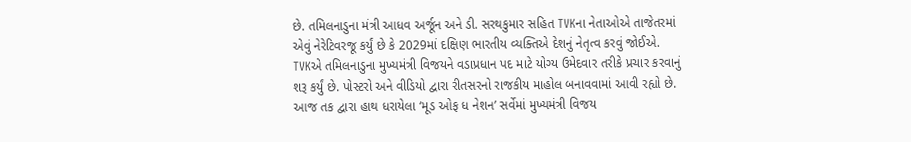છે. તમિલનાડુના મંત્રી આધવ અર્જૂન અને ડી. સરથકુમાર સહિત TVKના નેતાઓએ તાજેતરમાં એવું નેરેટિવરજૂ કર્યું છે કે 2029માં દક્ષિણ ભારતીય વ્યક્તિએ દેશનું નેતૃત્વ કરવું જોઈએ.
TVKએ તમિલનાડુના મુખ્યમંત્રી વિજયને વડાપ્રધાન પદ માટે યોગ્ય ઉમેદવાર તરીકે પ્રચાર કરવાનું શરૂ કર્યું છે. પોસ્ટરો અને વીડિયો દ્વારા રીતસરનો રાજકીય માહોલ બનાવવામાં આવી રહ્યો છે. આજ તક દ્વારા હાથ ધરાયેલા ‘મૂડ ઓફ ધ નેશન’ સર્વેમાં મુખ્યમંત્રી વિજય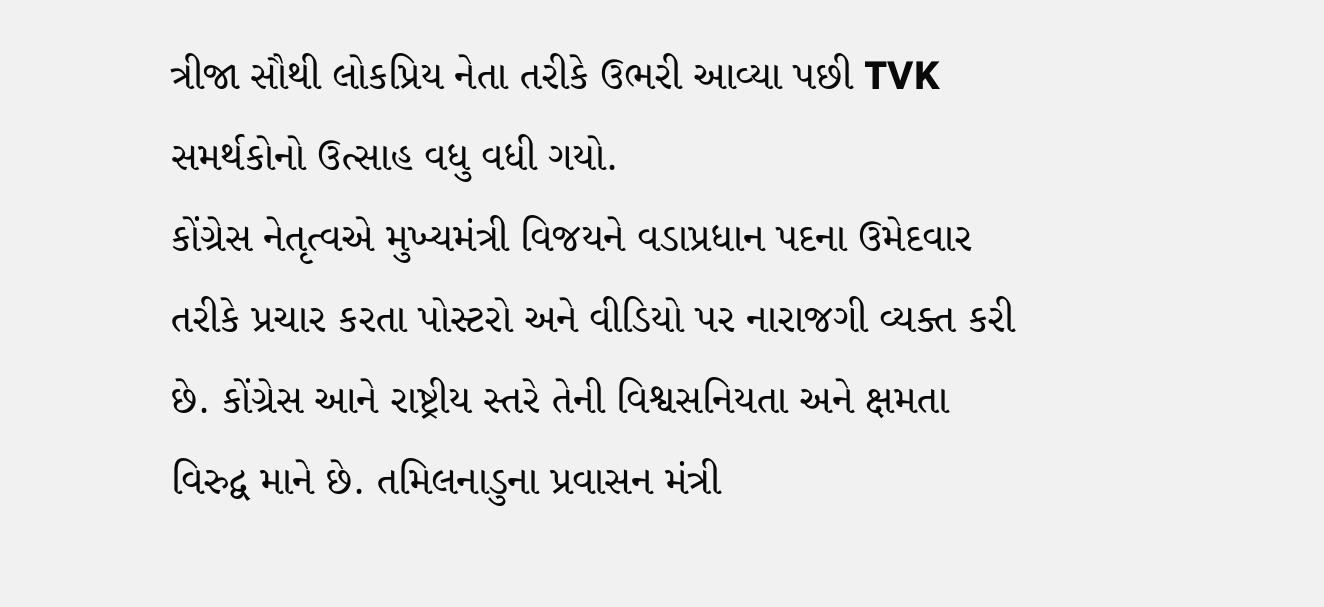ત્રીજા સૌથી લોકપ્રિય નેતા તરીકે ઉભરી આવ્યા પછી TVK સમર્થકોનો ઉત્સાહ વધુ વધી ગયો.
કોંગ્રેસ નેતૃત્વએ મુખ્યમંત્રી વિજયને વડાપ્રધાન પદના ઉમેદવાર તરીકે પ્રચાર કરતા પોસ્ટરો અને વીડિયો પર નારાજગી વ્યક્ત કરી છે. કોંગ્રેસ આને રાષ્ટ્રીય સ્તરે તેની વિશ્વસનિયતા અને ક્ષમતા વિરુદ્વ માને છે. તમિલનાડુના પ્રવાસન મંત્રી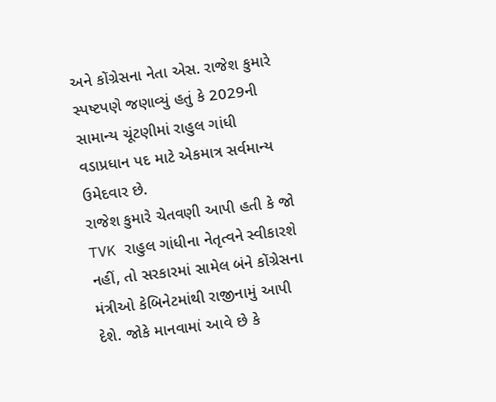અને કોંગ્રેસના નેતા એસ. રાજેશ કુમારે સ્પષ્ટપણે જણાવ્યું હતું કે 2029ની સામાન્ય ચૂંટણીમાં રાહુલ ગાંધી વડાપ્રધાન પદ માટે એકમાત્ર સર્વમાન્ય ઉમેદવાર છે.
રાજેશ કુમારે ચેતવણી આપી હતી કે જો TVK રાહુલ ગાંધીના નેતૃત્વને સ્વીકારશે નહીં, તો સરકારમાં સામેલ બંને કોંગ્રેસના મંત્રીઓ કેબિનેટમાંથી રાજીનામું આપી દેશે. જોકે માનવામાં આવે છે કે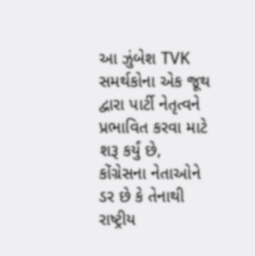આ ઝુંબેશ TVK સમર્થકોના એક જૂથ દ્વારા પાર્ટી નેતૃત્વને પ્રભાવિત કરવા માટે શરૂ કર્યું છે, કોંગ્રેસના નેતાઓને ડર છે કે તેનાથી રાષ્ટ્રીય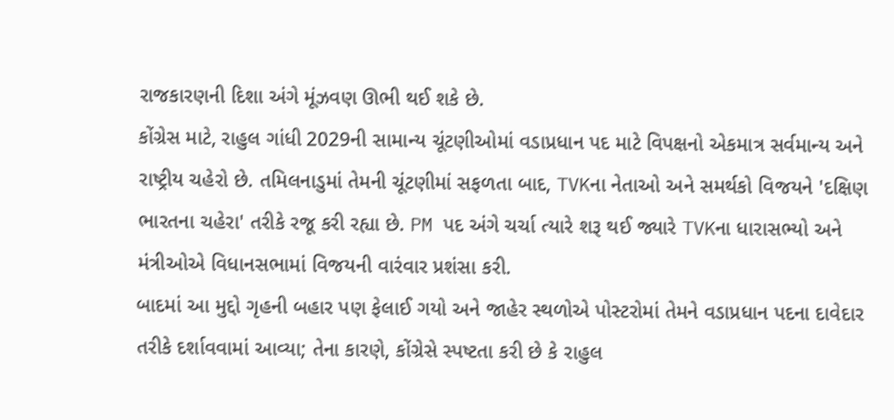રાજકારણની દિશા અંગે મૂંઝવણ ઊભી થઈ શકે છે.
કોંગ્રેસ માટે, રાહુલ ગાંધી 2029ની સામાન્ય ચૂંટણીઓમાં વડાપ્રધાન પદ માટે વિપક્ષનો એકમાત્ર સર્વમાન્ય અને રાષ્ટ્રીય ચહેરો છે. તમિલનાડુમાં તેમની ચૂંટણીમાં સફળતા બાદ, TVKના નેતાઓ અને સમર્થકો વિજયને 'દક્ષિણ ભારતના ચહેરા' તરીકે રજૂ કરી રહ્યા છે. PM પદ અંગે ચર્ચા ત્યારે શરૂ થઈ જ્યારે TVKના ધારાસભ્યો અને મંત્રીઓએ વિધાનસભામાં વિજયની વારંવાર પ્રશંસા કરી.
બાદમાં આ મુદ્દો ગૃહની બહાર પણ ફેલાઈ ગયો અને જાહેર સ્થળોએ પોસ્ટરોમાં તેમને વડાપ્રધાન પદના દાવેદાર તરીકે દર્શાવવામાં આવ્યા; તેના કારણે, કોંગ્રેસે સ્પષ્ટતા કરી છે કે રાહુલ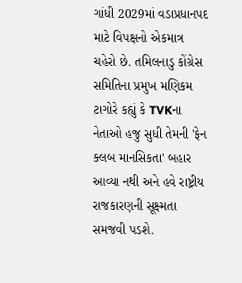ગાંધી 2029માં વડાપ્રધાનપદ માટે વિપક્ષનો એકમાત્ર ચહેરો છે. તમિલનાડુ કોંગ્રેસ સમિતિના પ્રમુખ મણિકમ ટાગોરે કહ્યું કે TVKના નેતાઓ હજુ સુધી તેમની 'ફેન ક્લબ માનસિકતા' બહાર આવ્યા નથી અને હવે રાષ્ટ્રીય રાજકારણની સૂક્ષ્મતા સમજવી પડશે.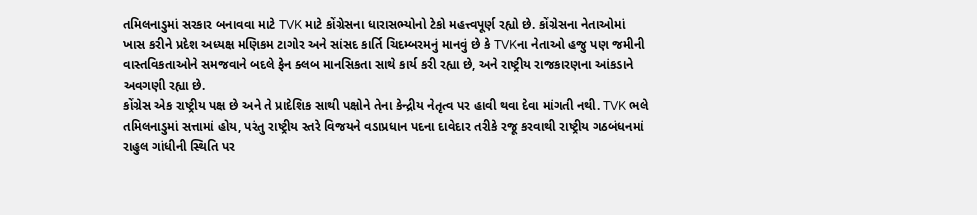તમિલનાડુમાં સરકાર બનાવવા માટે TVK માટે કોંગ્રેસના ધારાસભ્યોનો ટેકો મહત્ત્વપૂર્ણ રહ્યો છે. કોંગ્રેસના નેતાઓમાં ખાસ કરીને પ્રદેશ અધ્યક્ષ મણિકમ ટાગોર અને સાંસદ કાર્તિ ચિદમ્બરમનું માનવું છે કે TVKના નેતાઓ હજુ પણ જમીની વાસ્તવિકતાઓને સમજવાને બદલે ફેન ક્લબ માનસિકતા સાથે કાર્ય કરી રહ્યા છે, અને રાષ્ટ્રીય રાજકારણના આંકડાને અવગણી રહ્યા છે.
કોંગ્રેસ એક રાષ્ટ્રીય પક્ષ છે અને તે પ્રાદેશિક સાથી પક્ષોને તેના કેન્દ્રીય નેતૃત્વ પર હાવી થવા દેવા માંગતી નથી. TVK ભલે તમિલનાડુમાં સત્તામાં હોય, પરંતુ રાષ્ટ્રીય સ્તરે વિજયને વડાપ્રધાન પદના દાવેદાર તરીકે રજૂ કરવાથી રાષ્ટ્રીય ગઠબંધનમાં રાહુલ ગાંધીની સ્થિતિ પર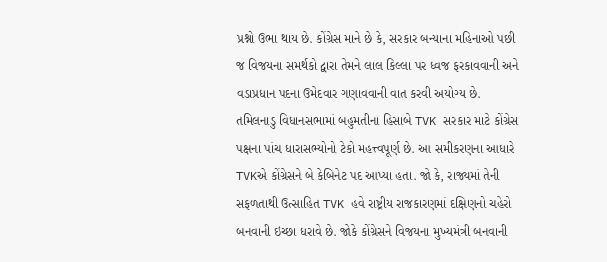પ્રશ્નો ઉભા થાય છે. કોંગ્રેસ માને છે કે, સરકાર બન્યાના મહિનાઓ પછી જ વિજયના સમર્થકો દ્વારા તેમને લાલ કિલ્લા પર ધ્વજ ફરકાવવાની અને વડાપ્રધાન પદના ઉમેદવાર ગણાવવાની વાત કરવી અયોગ્ય છે.
તમિલનાડુ વિધાનસભામાં બહુમતીના હિસાબે TVK સરકાર માટે કોંગ્રેસ પક્ષના પાંચ ધારાસભ્યોનો ટેકો મહત્ત્વપૂર્ણ છે. આ સમીકરણના આધારે TVKએ કોંગ્રેસને બે કેબિનેટ પદ આપ્યા હતા. જો કે, રાજ્યમાં તેની સફળતાથી ઉત્સાહિત TVK હવે રાષ્ટ્રીય રાજકારણમાં દક્ષિણનો ચહેરો બનવાની ઇચ્છા ધરાવે છે. જોકે કોંગ્રેસને વિજયના મુખ્યમંત્રી બનવાની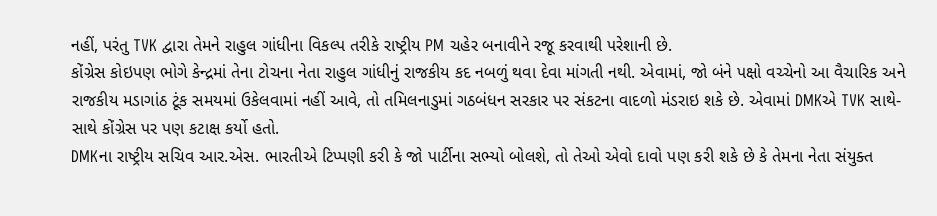નહીં, પરંતુ TVK દ્વારા તેમને રાહુલ ગાંધીના વિકલ્પ તરીકે રાષ્ટ્રીય PM ચહેર બનાવીને રજૂ કરવાથી પરેશાની છે.
કોંગ્રેસ કોઇપણ ભોગે કેન્દ્રમાં તેના ટોચના નેતા રાહુલ ગાંધીનું રાજકીય કદ નબળું થવા દેવા માંગતી નથી. એવામાં, જો બંને પક્ષો વચ્ચેનો આ વૈચારિક અને રાજકીય મડાગાંઠ ટૂંક સમયમાં ઉકેલવામાં નહીં આવે, તો તમિલનાડુમાં ગઠબંધન સરકાર પર સંકટના વાદળો મંડરાઇ શકે છે. એવામાં DMKએ TVK સાથે-સાથે કોંગ્રેસ પર પણ કટાક્ષ કર્યો હતો.
DMKના રાષ્ટ્રીય સચિવ આર.એસ. ભારતીએ ટિપ્પણી કરી કે જો પાર્ટીના સભ્યો બોલશે, તો તેઓ એવો દાવો પણ કરી શકે છે કે તેમના નેતા સંયુક્ત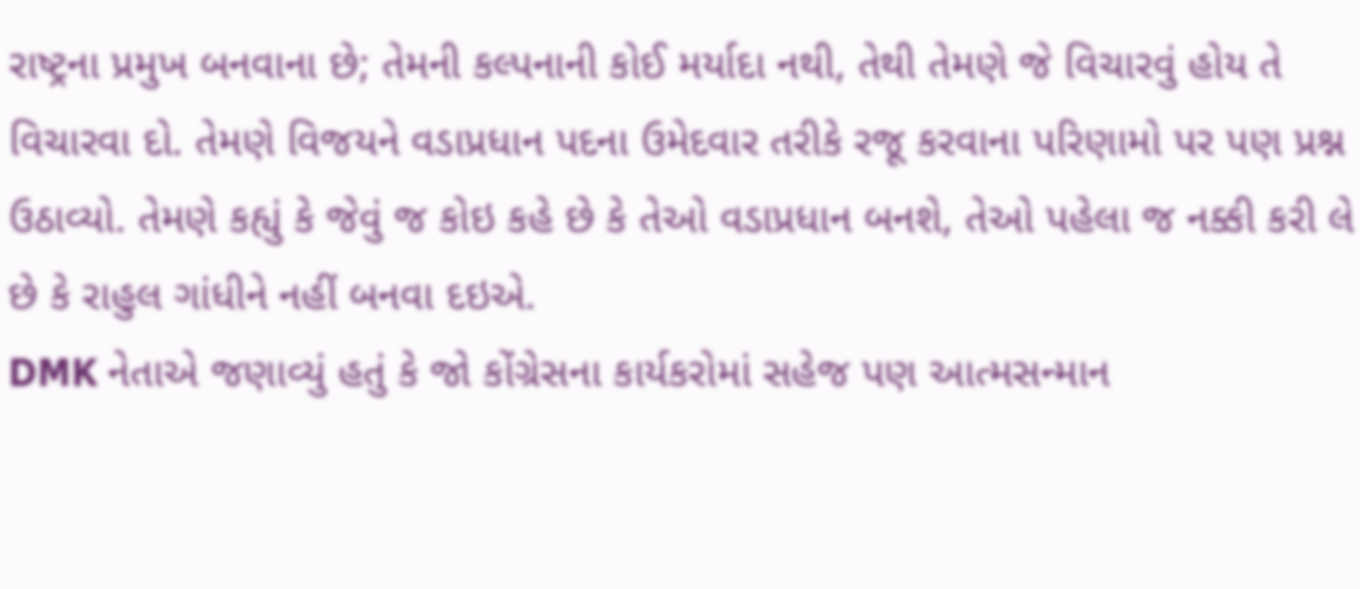રાષ્ટ્રના પ્રમુખ બનવાના છે; તેમની કલ્પનાની કોઈ મર્યાદા નથી, તેથી તેમણે જે વિચારવું હોય તે વિચારવા દો. તેમણે વિજયને વડાપ્રધાન પદના ઉમેદવાર તરીકે રજૂ કરવાના પરિણામો પર પણ પ્રશ્ન ઉઠાવ્યો. તેમણે કહ્યું કે જેવું જ કોઇ કહે છે કે તેઓ વડાપ્રધાન બનશે, તેઓ પહેલા જ નક્કી કરી લે છે કે રાહુલ ગાંધીને નહીં બનવા દઇએ.
DMK નેતાએ જણાવ્યું હતું કે જો કોંગ્રેસના કાર્યકરોમાં સહેજ પણ આત્મસન્માન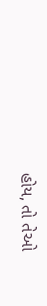હોય, તો તેઓ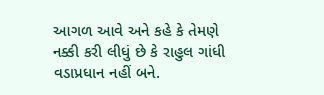આગળ આવે અને કહે કે તેમણે નક્કી કરી લીધું છે કે રાહુલ ગાંધી વડાપ્રધાન નહીં બને.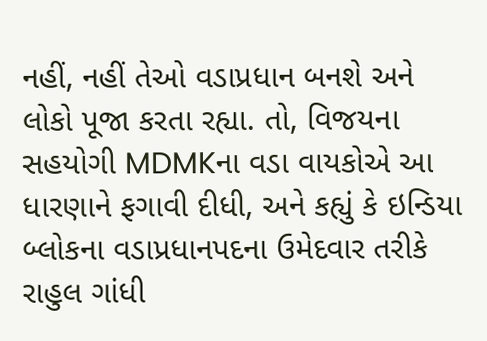નહીં, નહીં તેઓ વડાપ્રધાન બનશે અને લોકો પૂજા કરતા રહ્યા. તો, વિજયના સહયોગી MDMKના વડા વાયકોએ આ ધારણાને ફગાવી દીધી, અને કહ્યું કે ઇન્ડિયા બ્લોકના વડાપ્રધાનપદના ઉમેદવાર તરીકે રાહુલ ગાંધી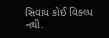સિવાય કોઈ વિકલ્પ નથી.